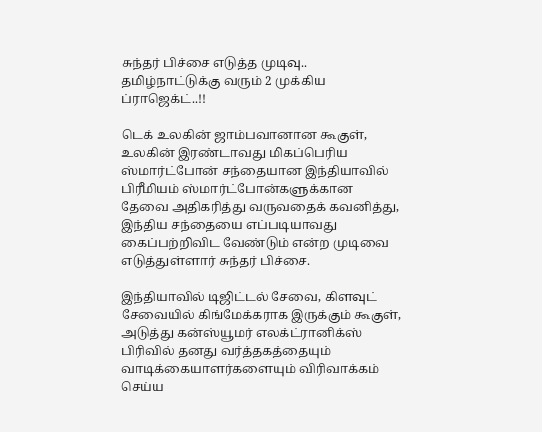சுந்தர் பிச்சை எடுத்த முடிவு.. தமிழ்நாட்டுக்கு வரும் 2 முக்கிய ப்ராஜெக்ட்..!!

டெக் உலகின் ஜாம்பவானான கூகுள், உலகின் இரண்டாவது மிகப்பெரிய ஸ்மார்ட்போன் சந்தையான இந்தியாவில் பிரீமியம் ஸ்மார்ட்போன்களுக்கான தேவை அதிகரித்து வருவதைக் கவனித்து, இந்திய சந்தையை எப்படியாவது கைப்பற்றிவிட வேண்டும் என்ற முடிவை எடுத்துள்ளார் சுந்தர் பிச்சை.

இந்தியாவில் டிஜிட்டல் சேவை, கிளவுட் சேவையில் கிங்மேக்கராக இருக்கும் கூகுள், அடுத்து கன்ஸ்யூமர் எலக்ட்ரானிக்ஸ் பிரிவில் தனது வர்த்தகத்தையும் வாடிக்கையாளர்களையும் விரிவாக்கம் செய்ய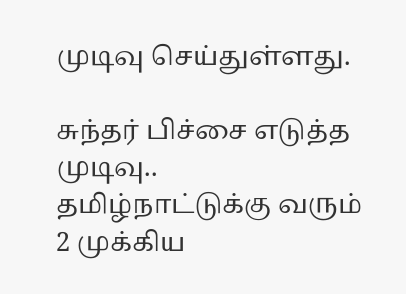முடிவு செய்துள்ளது.

சுந்தர் பிச்சை எடுத்த முடிவு.. தமிழ்நாட்டுக்கு வரும் 2 முக்கிய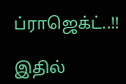ப்ராஜெக்ட்..!!

இதில்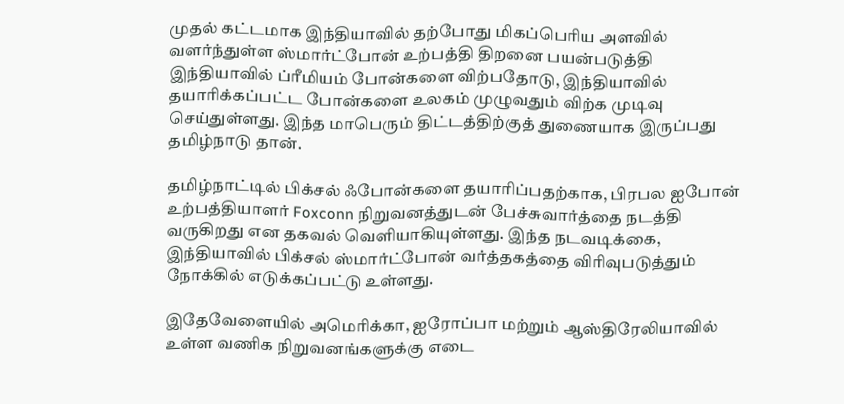முதல் கட்டமாக இந்தியாவில் தற்போது மிகப்பெரிய அளவில் வளர்ந்துள்ள ஸ்மார்ட்போன் உற்பத்தி திறனை பயன்படுத்தி இந்தியாவில் ப்ரீமியம் போன்களை விற்பதோடு, இந்தியாவில் தயாரிக்கப்பட்ட போன்களை உலகம் முழுவதும் விற்க முடிவு செய்துள்ளது. இந்த மாபெரும் திட்டத்திற்குத் துணையாக இருப்பது தமிழ்நாடு தான்.

தமிழ்நாட்டில் பிக்சல் ஃபோன்களை தயாரிப்பதற்காக, பிரபல ஐபோன் உற்பத்தியாளர் Foxconn நிறுவனத்துடன் பேச்சுவார்த்தை நடத்தி வருகிறது என தகவல் வெளியாகியுள்ளது. இந்த நடவடிக்கை, இந்தியாவில் பிக்சல் ஸ்மார்ட்போன் வர்த்தகத்தை விரிவுபடுத்தும் நோக்கில் எடுக்கப்பட்டு உள்ளது.

இதேவேளையில் அமெரிக்கா, ஐரோப்பா மற்றும் ஆஸ்திரேலியாவில் உள்ள வணிக நிறுவனங்களுக்கு எடை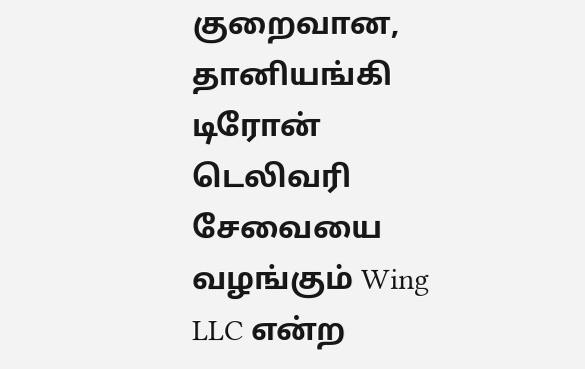குறைவான, தானியங்கி டிரோன் டெலிவரி சேவையை வழங்கும் Wing LLC என்ற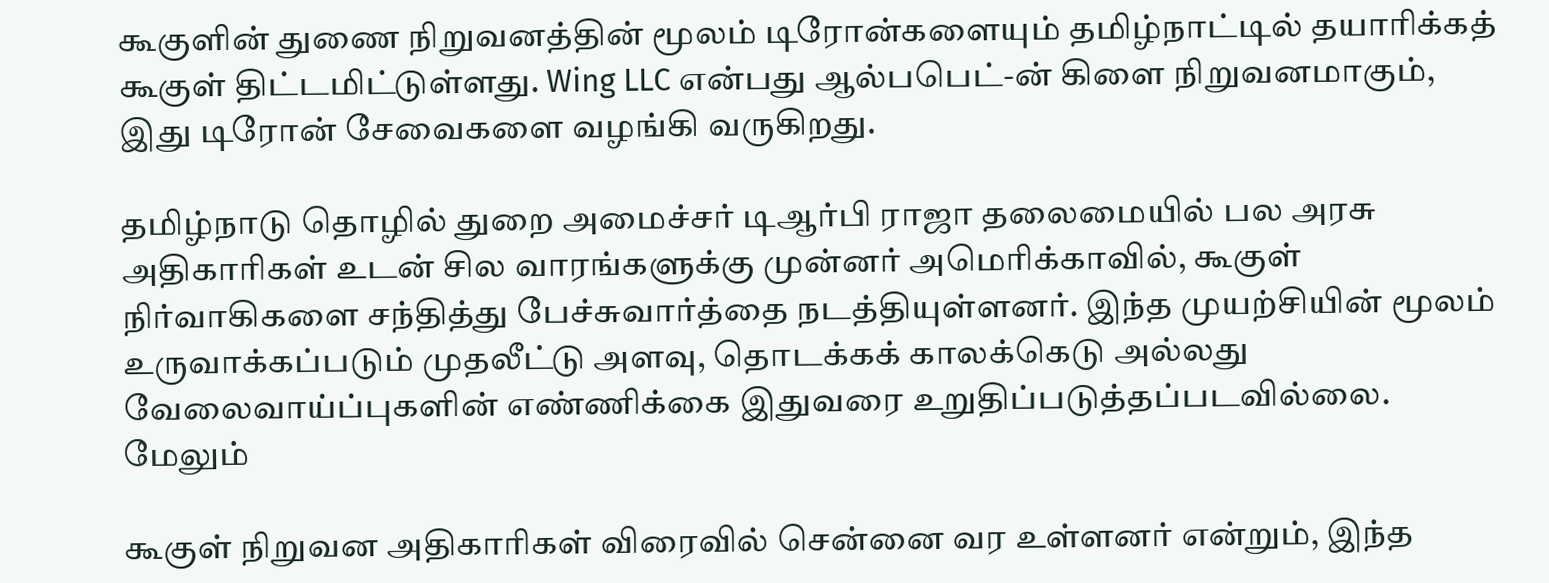கூகுளின் துணை நிறுவனத்தின் மூலம் டிரோன்களையும் தமிழ்நாட்டில் தயாரிக்கத் கூகுள் திட்டமிட்டுள்ளது. Wing LLC என்பது ஆல்பபெட்-ன் கிளை நிறுவனமாகும், இது டிரோன் சேவைகளை வழங்கி வருகிறது.

தமிழ்நாடு தொழில் துறை அமைச்சர் டிஆர்பி ராஜா தலைமையில் பல அரசு அதிகாரிகள் உடன் சில வாரங்களுக்கு முன்னர் அமெரிக்காவில், கூகுள் நிர்வாகிகளை சந்தித்து பேச்சுவார்த்தை நடத்தியுள்ளனர். இந்த முயற்சியின் மூலம் உருவாக்கப்படும் முதலீட்டு அளவு, தொடக்கக் காலக்கெடு அல்லது வேலைவாய்ப்புகளின் எண்ணிக்கை இதுவரை உறுதிப்படுத்தப்படவில்லை. மேலும்

கூகுள் நிறுவன அதிகாரிகள் விரைவில் சென்னை வர உள்ளனர் என்றும், இந்த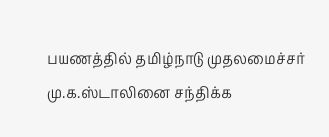பயணத்தில் தமிழ்நாடு முதலமைச்சர் மு.க.ஸ்டாலினை சந்திக்க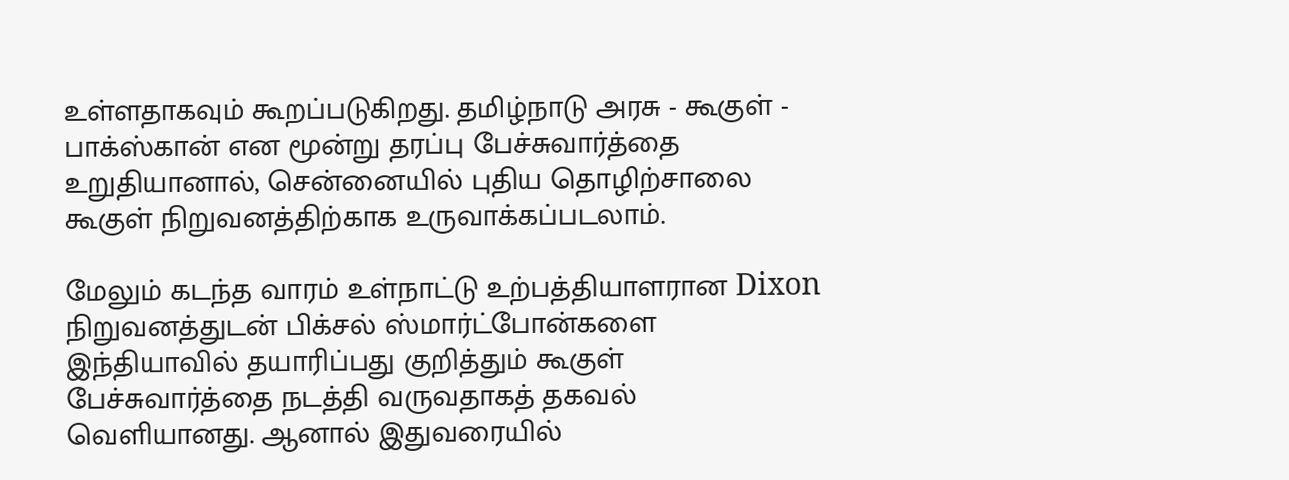உள்ளதாகவும் கூறப்படுகிறது. தமிழ்நாடு அரசு - கூகுள் - பாக்ஸ்கான் என மூன்று தரப்பு பேச்சுவார்த்தை உறுதியானால், சென்னையில் புதிய தொழிற்சாலை கூகுள் நிறுவனத்திற்காக உருவாக்கப்படலாம்.

மேலும் கடந்த வாரம் உள்நாட்டு உற்பத்தியாளரான Dixon நிறுவனத்துடன் பிக்சல் ஸ்மார்ட்போன்களை இந்தியாவில் தயாரிப்பது குறித்தும் கூகுள் பேச்சுவார்த்தை நடத்தி வருவதாகத் தகவல் வெளியானது. ஆனால் இதுவரையில்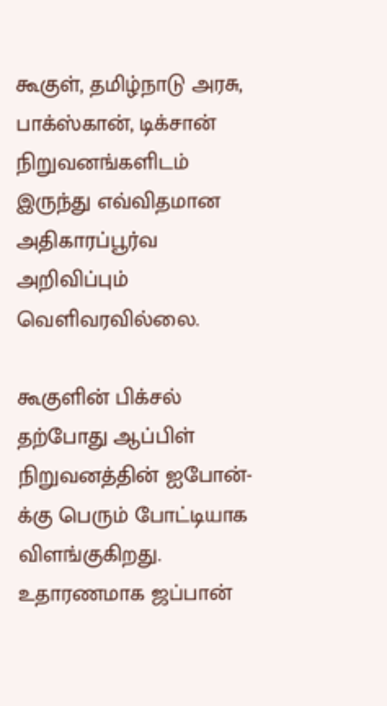கூகுள், தமிழ்நாடு அரசு, பாக்ஸ்கான், டிக்சான் நிறுவனங்களிடம் இருந்து எவ்விதமான அதிகாரப்பூர்வ அறிவிப்பும் வெளிவரவில்லை.

கூகுளின் பிக்சல் தற்போது ஆப்பிள் நிறுவனத்தின் ஐபோன்-க்கு பெரும் போட்டியாக விளங்குகிறது. உதாரணமாக ஜப்பான்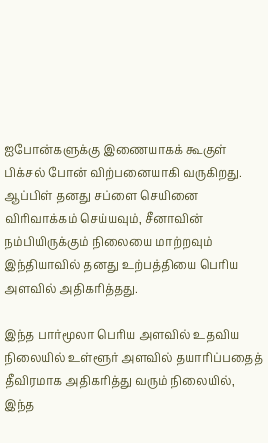ஐபோன்களுக்கு இணையாகக் கூகுள் பிக்சல் போன் விற்பனையாகி வருகிறது. ஆப்பிள் தனது சப்ளை செயினை விரிவாக்கம் செய்யவும், சீனாவின் நம்பியிருக்கும் நிலையை மாற்றவும் இந்தியாவில் தனது உற்பத்தியை பெரிய அளவில் அதிகரித்தது.

இந்த பார்மூலா பெரிய அளவில் உதவிய நிலையில் உள்ளூர் அளவில் தயாரிப்பதைத் தீவிரமாக அதிகரித்து வரும் நிலையில், இந்த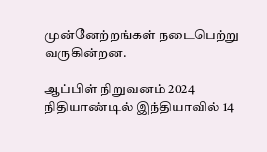முன்னேற்றங்கள் நடைபெற்று வருகின்றன.

ஆப்பிள் நிறுவனம் 2024 நிதியாண்டில் இந்தியாவில் 14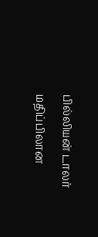பில்லியன் டாலர் மதிப்பிலான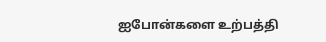ஐபோன்களை உற்பத்தி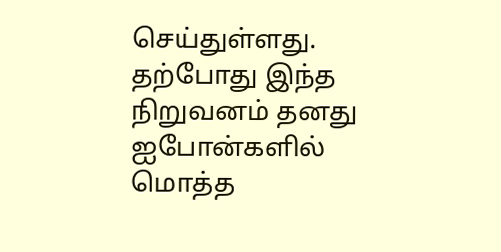செய்துள்ளது. தற்போது இந்த நிறுவனம் தனது ஐபோன்களில் மொத்த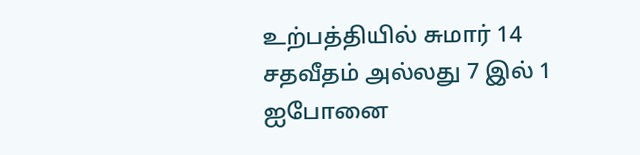உற்பத்தியில் சுமார் 14 சதவீதம் அல்லது 7 இல் 1 ஐபோனை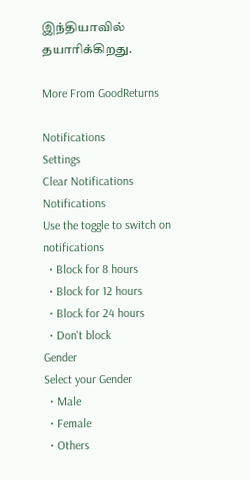இந்தியாவில் தயாரிக்கிறது.

More From GoodReturns

Notifications
Settings
Clear Notifications
Notifications
Use the toggle to switch on notifications
  • Block for 8 hours
  • Block for 12 hours
  • Block for 24 hours
  • Don't block
Gender
Select your Gender
  • Male
  • Female
  • Others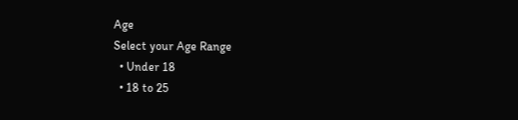Age
Select your Age Range
  • Under 18
  • 18 to 25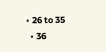• 26 to 35
  • 36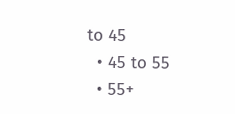to 45
  • 45 to 55
  • 55+